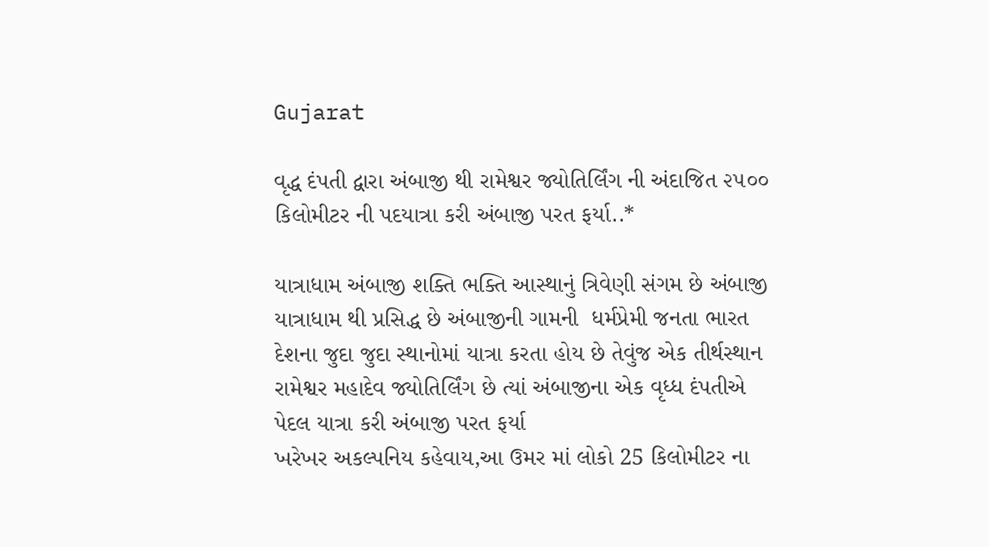Gujarat

વૃદ્ધ દંપતી દ્વારા અંબાજી થી રામેશ્વર જ્યોતિર્લિંગ ની અંદાજિત ૨૫૦૦ કિલોમીટર ની પદયાત્રા કરી અંબાજી પરત ફર્યા..*

યાત્રાધામ અંબાજી શક્તિ ભક્તિ આસ્થાનું ત્રિવેણી સંગમ છે અંબાજી યાત્રાધામ થી પ્રસિદ્ધ છે અંબાજીની ગામની  ધર્મપ્રેમી જનતા ભારત દેશના જુદા જુદા સ્થાનોમાં યાત્રા કરતા હોય છે તેવુંજ એક તીર્થસ્થાન રામેશ્વર મહાદેવ જ્યોતિર્લિંગ છે ત્યાં અંબાજીના એક વૃધ્ધ દંપતીએ પેદલ યાત્રા કરી અંબાજી પરત ફર્યા
ખરેખર અકલ્પનિય કહેવાય,આ ઉમર માં લોકો 25 કિલોમીટર ના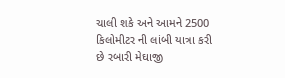ચાલી શકે અને આમને 2500 કિલોમીટર ની લાંબી યાત્રા કરી છે રબારી મેઘાજી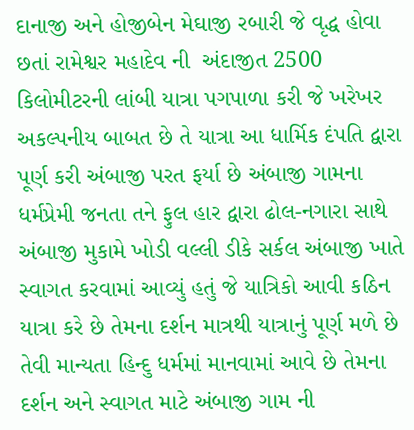દાનાજી અને હોજીબેન મેઘાજી રબારી જે વૃદ્ધ હોવા છતાં રામેશ્વર મહાદેવ ની  અંદાજીત 2500 કિલોમીટરની લાંબી યાત્રા પગપાળા કરી જે ખરેખર અકલ્પનીય બાબત છે તે યાત્રા આ ધાર્મિક દંપતિ દ્વારા પૂર્ણ કરી અંબાજી પરત ફર્યા છે અંબાજી ગામના ધર્મપ્રેમી જનતા તને ફુલ હાર દ્વારા ઢોલ-નગારા સાથે અંબાજી મુકામે ખોડી વલ્લી ડીકે સર્કલ અંબાજી ખાતે સ્વાગત કરવામાં આવ્યું હતું જે યાત્રિકો આવી કઠિન યાત્રા કરે છે તેમના દર્શન માત્રથી યાત્રાનું પૂર્ણ મળે છે તેવી માન્યતા હિન્દુ ધર્મમાં માનવામાં આવે છે તેમના દર્શન અને સ્વાગત માટે અંબાજી ગામ ની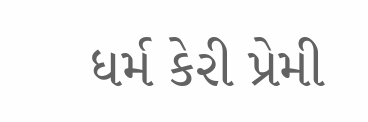ધર્મ કેરી પ્રેમી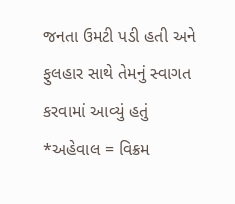જનતા ઉમટી પડી હતી અને ફુલહાર સાથે તેમનું સ્વાગત કરવામાં આવ્યું હતું
*અહેવાલ = વિક્રમ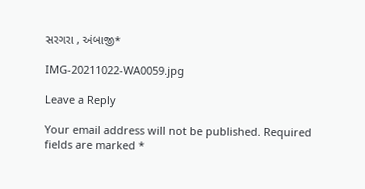સરગરા , અંબાજી*

IMG-20211022-WA0059.jpg

Leave a Reply

Your email address will not be published. Required fields are marked *